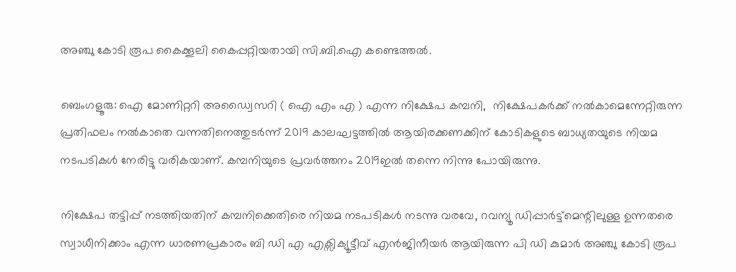അഞ്ചു കോടി രൂപ കൈക്കൂലി കൈപ്പറ്റിയതായി സി.ബി.ഐ കണ്ടെത്തൽ.

ബെംഗളൂരു: ഐ മോണിറ്ററി അഡ്വൈസറി ( ഐ എം എ ) എന്ന നിക്ഷേപ കമ്പനി,  നിക്ഷേപകർക്ക് നൽകാമെന്നേറ്റിരുന്ന പ്രതിഫലം നൽകാതെ വന്നതിനെത്തുടർന്ന് 2019 കാലഘട്ടത്തിൽ ആയിരക്കണക്കിന് കോടികളുടെ ബാധ്യതയുടെ നിയമ നടപടികൾ നേരിട്ടു വരികയാണ്. കമ്പനിയുടെ പ്രവർത്തനം 2019ഇൽ തന്നെ നിന്നു പോയിരുന്നു.

നിക്ഷേപ തട്ടിപ്പ് നടത്തിയതിന് കമ്പനിക്കെതിരെ നിയമ നടപടികൾ നടന്നു വരവേ, റവന്യൂ ഡിപ്പാർട്ട്മെന്റിലുള്ള ഉന്നതരെ സ്വാധീനിക്കാം എന്ന ധാരണപ്രകാരം ബി ഡി എ എക്സിക്യൂട്ടീവ് എൻജിനീയർ ആയിരുന്ന പി ഡി കുമാർ അഞ്ചു കോടി രൂപ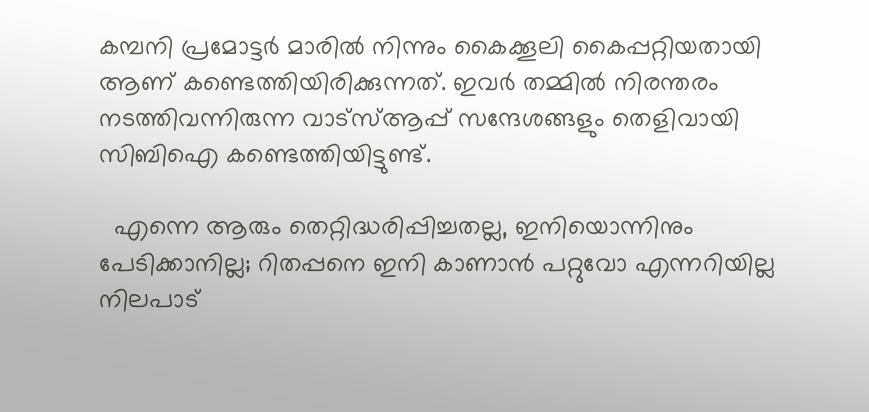കമ്പനി പ്രമോട്ടർ മാരിൽ നിന്നും കൈക്കൂലി കൈപ്പറ്റിയതായി ആണ് കണ്ടെത്തിയിരിക്കുന്നത്. ഇവർ തമ്മിൽ നിരന്തരം നടത്തിവന്നിരുന്ന വാട്സ്ആപ്പ് സന്ദേശങ്ങളും തെളിവായി സിബിഐ കണ്ടെത്തിയിട്ടുണ്ട്.

  എന്നെ ആരും തെറ്റിദ്ധരിപ്പിച്ചതല്ല, ഇനിയൊന്നിനും പേടിക്കാനില്ല; റിതപ്പനെ ഇനി കാണാന്‍ പറ്റുവോ എന്നറിയില്ല നിലപാട്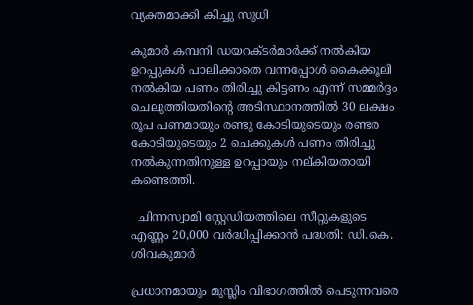വ്യക്തമാക്കി കിച്ചു സുധി

കുമാർ കമ്പനി ഡയറക്ടർമാർക്ക് നൽകിയ ഉറപ്പുകൾ പാലിക്കാതെ വന്നപ്പോൾ കൈക്കൂലി നൽകിയ പണം തിരിച്ചു കിട്ടണം എന്ന് സമ്മർദ്ദം ചെലുത്തിയതിന്റെ അടിസ്ഥാനത്തിൽ 30 ലക്ഷം രൂപ പണമായും രണ്ടു കോടിയുടെയും രണ്ടര കോടിയുടെയും 2 ചെക്കുകൾ പണം തിരിച്ചു നൽകുന്നതിനുള്ള ഉറപ്പായും നല്കിയതായി കണ്ടെത്തി.

  ചിന്നസ്വാമി സ്റ്റേഡിയത്തിലെ സീറ്റുകളുടെ എണ്ണം 20,000 വർദ്ധിപ്പിക്കാൻ പദ്ധതി: ഡി.കെ. ശിവകുമാർ

പ്രധാനമായും മുസ്ലിം വിഭാഗത്തിൽ പെടുന്നവരെ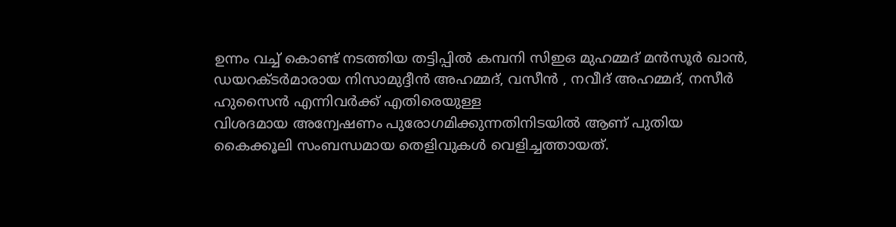ഉന്നം വച്ച് കൊണ്ട് നടത്തിയ തട്ടിപ്പിൽ കമ്പനി സിഇഒ മുഹമ്മദ് മൻസൂർ ഖാൻ, ഡയറക്ടർമാരായ നിസാമുദ്ദീൻ അഹമ്മദ്, വസീൻ , നവീദ് അഹമ്മദ്, നസീർ ഹുസൈൻ എന്നിവർക്ക് എതിരെയുള്ള
വിശദമായ അന്വേഷണം പുരോഗമിക്കുന്നതിനിടയിൽ ആണ് പുതിയ കൈക്കൂലി സംബന്ധമായ തെളിവുകൾ വെളിച്ചത്തായത്.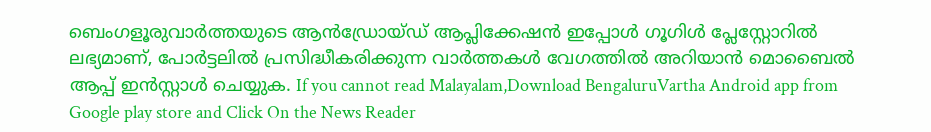ബെംഗളൂരുവാർത്തയുടെ ആൻഡ്രോയ്ഡ് ആപ്ലിക്കേഷൻ ഇപ്പോൾ ഗൂഗിൾ പ്ലേസ്റ്റോറിൽ ലഭ്യമാണ്, പോർട്ടലിൽ പ്രസിദ്ധീകരിക്കുന്ന വാർത്തകൾ വേഗത്തിൽ അറിയാൻ മൊബൈൽ ആപ്പ് ഇൻസ്റ്റാൾ ചെയ്യുക. If you cannot read Malayalam,Download BengaluruVartha Android app from Google play store and Click On the News Reader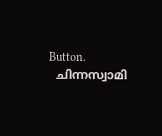Button.
  ചിന്നസ്വാമി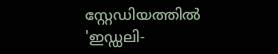സ്റ്റേഡിയത്തിൽ 'ഇഡ്ഡലി-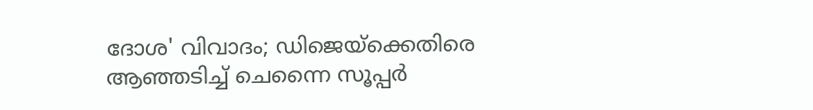ദോശ' വിവാദം; ഡിജെയ്‌ക്കെതിരെ ആഞ്ഞടിച്ച് ചെന്നൈ സൂപ്പർ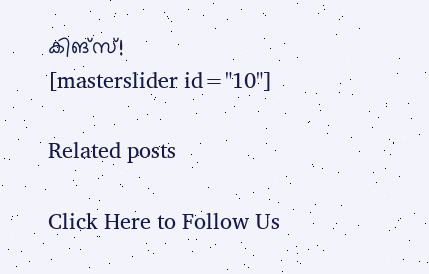കിങ്‌സ്!
[masterslider id="10"]

Related posts

Click Here to Follow Us